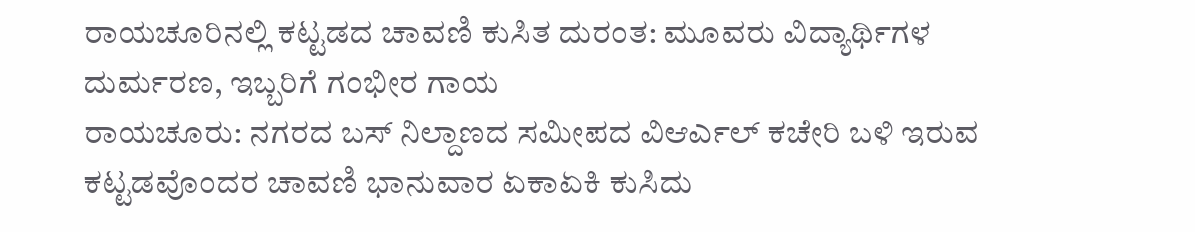ರಾಯಚೂರಿನಲ್ಲಿ ಕಟ್ಟಡದ ಚಾವಣಿ ಕುಸಿತ ದುರಂತ: ಮೂವರು ವಿದ್ಯಾರ್ಥಿಗಳ ದುರ್ಮರಣ, ಇಬ್ಬರಿಗೆ ಗಂಭೀರ ಗಾಯ
ರಾಯಚೂರು: ನಗರದ ಬಸ್ ನಿಲ್ದಾಣದ ಸಮೀಪದ ವಿಆರ್ಎಲ್ ಕಚೇರಿ ಬಳಿ ಇರುವ ಕಟ್ಟಡವೊಂದರ ಚಾವಣಿ ಭಾನುವಾರ ಏಕಾಏಕಿ ಕುಸಿದು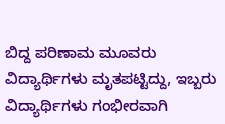ಬಿದ್ದ ಪರಿಣಾಮ ಮೂವರು ವಿದ್ಯಾರ್ಥಿಗಳು ಮೃತಪಟ್ಟಿದ್ದು, ಇಬ್ಬರು ವಿದ್ಯಾರ್ಥಿಗಳು ಗಂಭೀರವಾಗಿ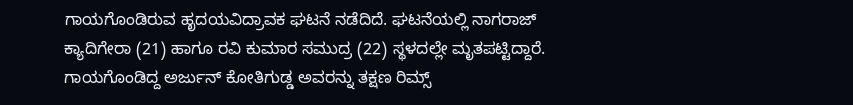ಗಾಯಗೊಂಡಿರುವ ಹೃದಯವಿದ್ರಾವಕ ಘಟನೆ ನಡೆದಿದೆ. ಘಟನೆಯಲ್ಲಿ ನಾಗರಾಜ್ ಕ್ಯಾದಿಗೇರಾ (21) ಹಾಗೂ ರವಿ ಕುಮಾರ ಸಮುದ್ರ (22) ಸ್ಥಳದಲ್ಲೇ ಮೃತಪಟ್ಟಿದ್ದಾರೆ. ಗಾಯಗೊಂಡಿದ್ದ ಅರ್ಜುನ್ ಕೋತಿಗುಡ್ಡ ಅವರನ್ನು ತಕ್ಷಣ ರಿಮ್ಸ್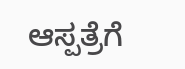ಆಸ್ಪತ್ರೆಗೆ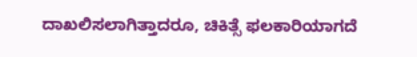ದಾಖಲಿಸಲಾಗಿತ್ತಾದರೂ, ಚಿಕಿತ್ಸೆ ಫಲಕಾರಿಯಾಗದೆ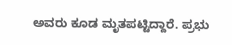ಅವರು ಕೂಡ ಮೃತಪಟ್ಟಿದ್ದಾರೆ. ಪ್ರಭು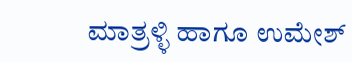ಮಾತ್ರಳ್ಳಿ ಹಾಗೂ ಉಮೇಶ್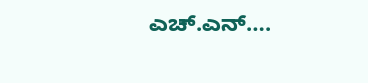ಎಚ್.ಎನ್….